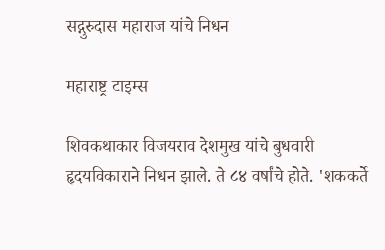सद्गुरुदास महाराज यांचे निधन

महाराष्ट्र टाइम्स

शिवकथाकार विजयराव देशमुख यांचे बुधवारी हृदयविकाराने निधन झाले. ते ८४ वर्षांचे होते. 'शककर्ते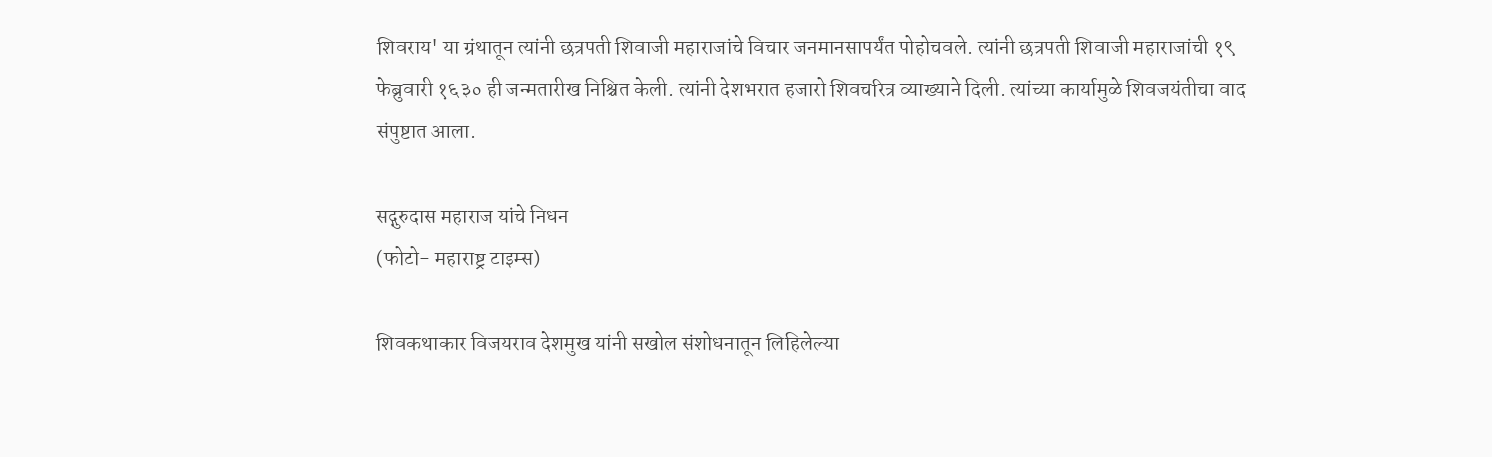शिवराय' या ग्रंथातून त्यांनी छत्रपती शिवाजी महाराजांचे विचार जनमानसापर्यंत पोहोचवले. त्यांनी छत्रपती शिवाजी महाराजांची १९ फेब्रुवारी १६३० ही जन्मतारीख निश्चित केली. त्यांनी देशभरात हजारो शिवचरित्र व्याख्याने दिली. त्यांच्या कार्यामुळे शिवजयंतीचा वाद संपुष्टात आला.

सद्गुरुदास महाराज यांचे निधन
(फोटो- महाराष्ट्र टाइम्स)

शिवकथाकार विजयराव देशमुख यांनी सखोल संशोधनातून लिहिलेल्या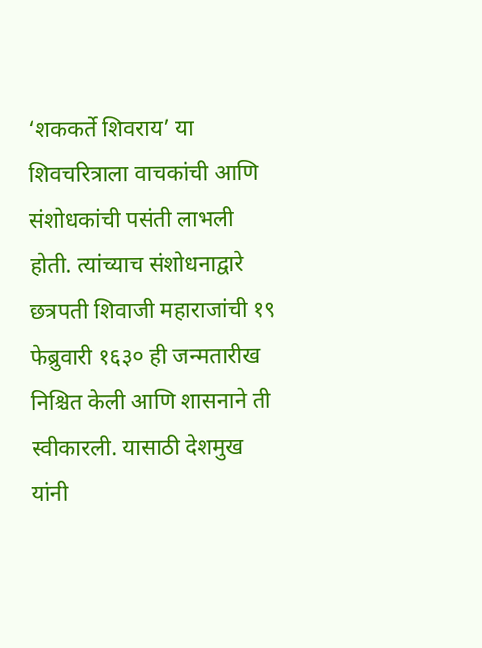‘शककर्ते शिवराय’ या शिवचरित्राला वाचकांची आणि संशोधकांची पसंती लाभली होती. त्यांच्याच संशोधनाद्वारे छत्रपती शिवाजी महाराजांची १९ फेब्रुवारी १६३० ही जन्मतारीख निश्चित केली आणि शासनाने ती स्वीकारली. यासाठी देशमुख यांनी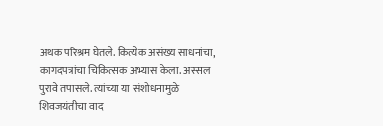अथक परिश्रम घेतले. कित्येक असंख्य साधनांचा, कागदपत्रांचा चिकित्सक अभ्यास केला. अस्सल पुरावे तपासले. त्यांच्या या संशोधनामुळे शिवजयंतीचा वाद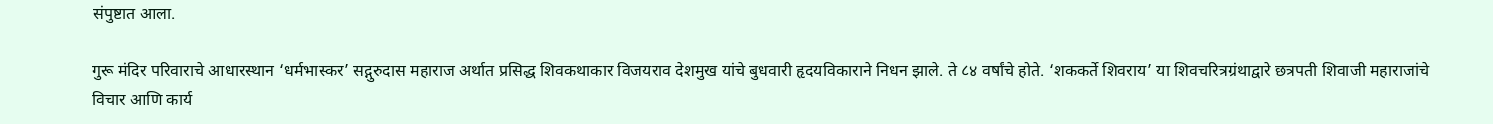संपुष्टात आला.

गुरू मंदिर परिवाराचे आधारस्थान ‘धर्मभास्कर’ सद्गुरुदास महाराज अर्थात प्रसिद्ध शिवकथाकार विजयराव देशमुख यांचे बुधवारी हृदयविकाराने निधन झाले. ते ८४ वर्षांचे होते. ‘शककर्ते शिवराय’ या शिवचरित्रग्रंथाद्वारे छत्रपती शिवाजी महाराजांचे विचार आणि कार्य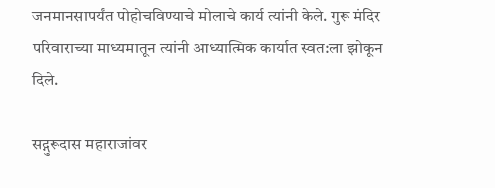जनमानसापर्यंत पोहोचविण्याचे मोलाचे कार्य त्यांनी केले. गुरू मंदिर परिवाराच्या माध्यमातून त्यांनी आध्यात्मिक कार्यात स्वत:ला झोकून दिले.

सद्गुरूदास महाराजांवर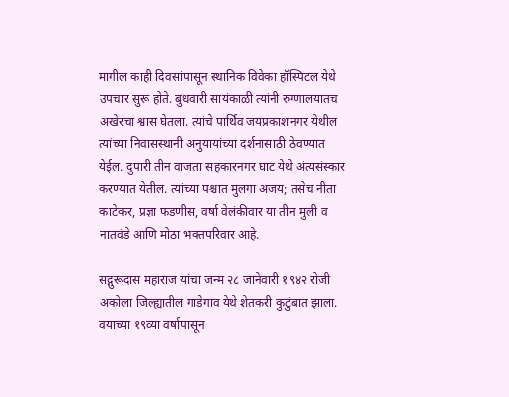मागील काही दिवसांपासून स्थानिक विवेका हॉस्पिटल येथे उपचार सुरू होते. बुधवारी सायंकाळी त्यांनी रुग्णालयातच अखेरचा श्वास घेतला. त्यांचे पार्थिव जयप्रकाशनगर येथील त्यांच्या निवासस्थानी अनुयायांच्या दर्शनासाठी ठेवण्यात येईल. दुपारी तीन वाजता सहकारनगर घाट येथे अंत्यसंस्कार करण्यात येतील. त्यांच्या पश्चात मुलगा अजय; तसेच नीता काटेकर, प्रज्ञा फडणीस, वर्षा वेलंकीवार या तीन मुली व नातवंडे आणि मोठा भक्तपरिवार आहे.

सद्गुरूदास महाराज यांचा जन्म २८ जानेवारी १९४२ रोजी अकोला जिल्ह्यातील गाडेगाव येथे शेतकरी कुटुंबात झाला. वयाच्या १९व्या वर्षापासून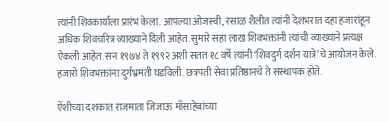त्यांनी शिवकार्याला प्रारंभ केला. आपल्या ओजस्वी, रसाळ शैलीत त्यांनी देशभरात दहा हजारांहून अधिक शिवचरित्र व्याख्याने दिली आहेत. सुमारे सहा लाख शिवभक्तांनी त्यांची व्याख्याने प्रत्यक्ष ऐकली आहेत. सन १९७४ ते १९९२ अशी सतत १८ वर्षे त्यांनी ‘शिवदुर्ग दर्शन यात्रे’चे आयोजन केले. हजारो शिवभक्तांना दुर्गभ्रमंती घडविली. छत्रपती सेवा प्रतिष्ठानचे ते संस्थापक होते.

ऐंशीच्या दशकात राजमाता जिजाऊ माँसाहेबांच्या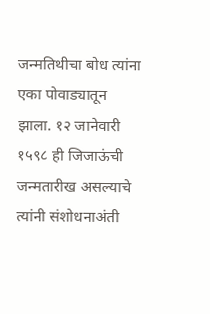जन्मतिथीचा बोध त्यांना एका पोवाड्यातून झाला. १२ जानेवारी १५९८ ही जिजाऊंची जन्मतारीख असल्याचे त्यांनी संशोधनाअंती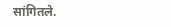सांगितले.